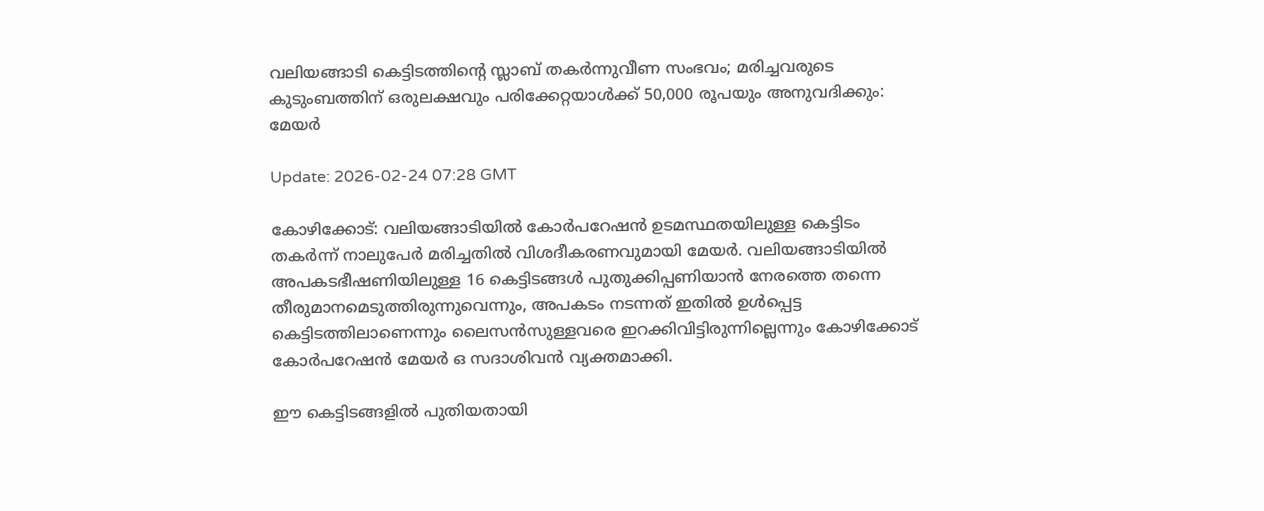വലിയങ്ങാടി കെട്ടിടത്തിന്റെ സ്ലാബ് തകര്‍ന്നുവീണ സംഭവം; മരിച്ചവരുടെ കുടുംബത്തിന് ഒരുലക്ഷവും പരിക്കേറ്റയാള്‍ക്ക് 50,000 രൂപയും അനുവദിക്കും: മേയര്‍

Update: 2026-02-24 07:28 GMT

കോഴിക്കോട്: വലിയങ്ങാടിയില്‍ കോര്‍പറേഷന്‍ ഉടമസ്ഥതയിലുള്ള കെട്ടിടം തകര്‍ന്ന് നാലുപേര്‍ മരിച്ചതില്‍ വിശദീകരണവുമായി മേയര്‍. വലിയങ്ങാടിയില്‍ അപകടഭീഷണിയിലുള്ള 16 കെട്ടിടങ്ങള്‍ പുതുക്കിപ്പണിയാന്‍ നേരത്തെ തന്നെ തീരുമാനമെടുത്തിരുന്നുവെന്നും, അപകടം നടന്നത് ഇതില്‍ ഉള്‍പ്പെട്ട കെട്ടിടത്തിലാണെന്നും ലൈസന്‍സുള്ളവരെ ഇറക്കിവിട്ടിരുന്നില്ലെന്നും കോഴിക്കോട് കോര്‍പറേഷന്‍ മേയര്‍ ഒ സദാശിവന്‍ വ്യക്തമാക്കി.

ഈ കെട്ടിടങ്ങളില്‍ പുതിയതായി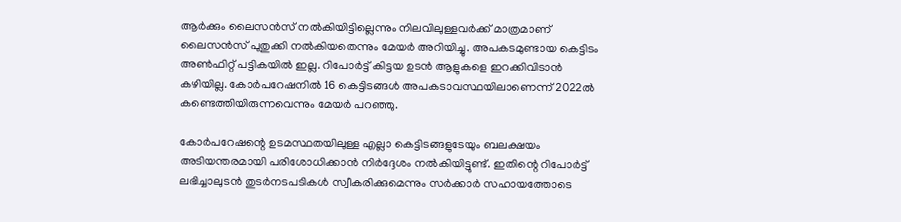ആര്‍ക്കും ലൈസന്‍സ് നല്‍കിയിട്ടില്ലെന്നും നിലവിലുള്ളവര്‍ക്ക് മാത്രമാണ് ലൈസന്‍സ് പുതുക്കി നല്‍കിയതെന്നും മേയര്‍ അറിയിച്ചു. അപകടമുണ്ടായ കെട്ടിടം അണ്‍ഫിറ്റ് പട്ടികയില്‍ ഇല്ല. റിപോര്‍ട്ട് കിട്ടയ ഉടന്‍ ആളുകളെ ഇറക്കിവിടാന്‍ കഴിയില്ല. കോര്‍പറേഷനില്‍ 16 കെട്ടിടങ്ങള്‍ അപകടാവസ്ഥയിലാണെന്ന് 2022ല്‍ കണ്ടെത്തിയിരുന്നവെന്നും മേയര്‍ പറഞ്ഞു.

കോര്‍പറേഷന്റെ ഉടമസ്ഥതയിലുള്ള എല്ലാ കെട്ടിടങ്ങളുടേയും ബലക്ഷയം അടിയന്തരമായി പരിശോധിക്കാന്‍ നിര്‍ദ്ദേശം നല്‍കിയിട്ടുണ്ട്. ഇതിന്റെ റിപോര്‍ട്ട് ലഭിച്ചാലുടന്‍ തുടര്‍നടപടികള്‍ സ്വീകരിക്കുമെന്നും സര്‍ക്കാര്‍ സഹായത്തോടെ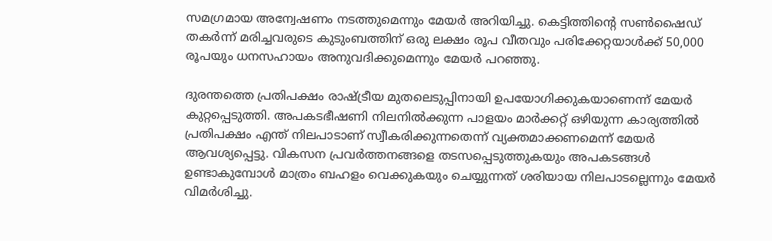സമഗ്രമായ അന്വേഷണം നടത്തുമെന്നും മേയര്‍ അറിയിച്ചു. കെട്ടിത്തിന്റെ സണ്‍ഷൈഡ് തകര്‍ന്ന് മരിച്ചവരുടെ കുടുംബത്തിന് ഒരു ലക്ഷം രൂപ വീതവും പരിക്കേറ്റയാള്‍ക്ക് 50,000 രൂപയും ധനസഹായം അനുവദിക്കുമെന്നും മേയര്‍ പറഞ്ഞു.

ദുരന്തത്തെ പ്രതിപക്ഷം രാഷ്ട്രീയ മുതലെടുപ്പിനായി ഉപയോഗിക്കുകയാണെന്ന് മേയര്‍ കുറ്റപ്പെടുത്തി. അപകടഭീഷണി നിലനില്‍ക്കുന്ന പാളയം മാര്‍ക്കറ്റ് ഒഴിയുന്ന കാര്യത്തില്‍ പ്രതിപക്ഷം എന്ത് നിലപാടാണ് സ്വീകരിക്കുന്നതെന്ന് വ്യക്തമാക്കണമെന്ന് മേയര്‍ ആവശ്യപ്പെട്ടു. വികസന പ്രവര്‍ത്തനങ്ങളെ തടസപ്പെടുത്തുകയും അപകടങ്ങള്‍ ഉണ്ടാകുമ്പോള്‍ മാത്രം ബഹളം വെക്കുകയും ചെയ്യുന്നത് ശരിയായ നിലപാടല്ലെന്നും മേയര്‍ വിമര്‍ശിച്ചു.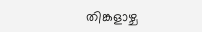തിങ്കളാഴ്ച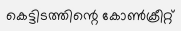കെട്ടിടത്തിന്റെ കോണ്‍ക്രീറ്റ്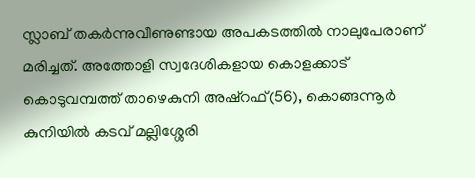സ്ലാബ് തകര്‍ന്നുവീണുണ്ടായ അപകടത്തില്‍ നാലുപേരാണ് മരിച്ചത്. അത്തോളി സ്വദേശികളായ കൊളക്കാട് കൊടുവമ്പത്ത് താഴെകുനി അഷ്‌റഫ്(56), കൊങ്ങന്നൂര്‍ കുനിയില്‍ കടവ് മല്ലിശ്ശേരി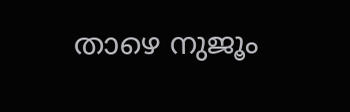താഴെ നുജൂം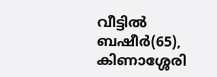വീട്ടില്‍ ബഷീര്‍(65), കിണാശ്ശേരി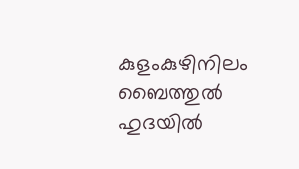കുളംകുഴിനിലം ബൈത്തുല്‍ ഹുദയില്‍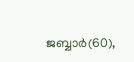ജബ്ബാര്‍(60),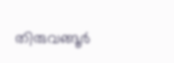തിരുവങ്ങൂര്‍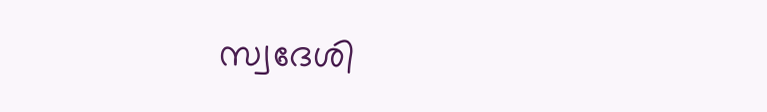സ്വദേശി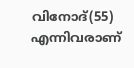വിനോദ്(55) എന്നിവരാണ്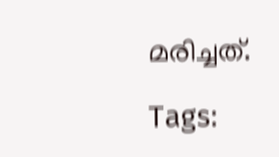മരിച്ചത്.

Tags: